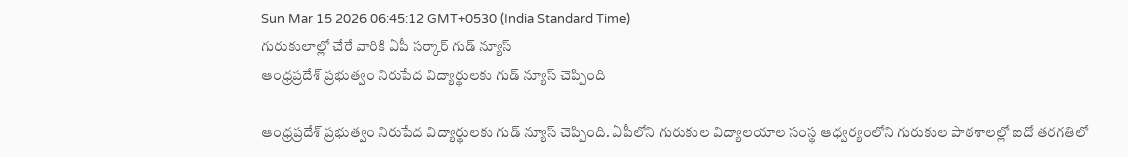Sun Mar 15 2026 06:45:12 GMT+0530 (India Standard Time)
గురుకులాల్లో చేరే వారికి ఏపీ సర్కార్ గుడ్ న్యూస్
ఆంధ్రప్రదేశ్ ప్రభుత్వం నిరుపేద విద్యార్థులకు గుడ్ న్యూస్ చెప్పింది

ఆంధ్రప్రదేశ్ ప్రభుత్వం నిరుపేద విద్యార్థులకు గుడ్ న్యూస్ చెప్పింది. ఏపీలోని గురుకుల విద్యాలయాల సంస్థ ఆధ్వర్యంలోని గురుకుల పాఠశాలల్లో ఐదో తరగతిలో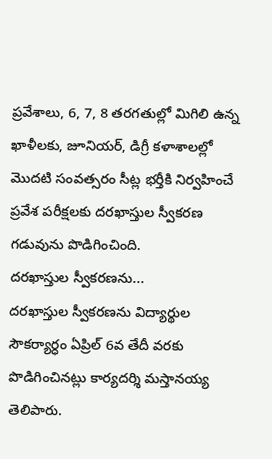ప్రవేశాలు, 6, 7, 8 తరగతుల్లో మిగిలి ఉన్న ఖాళీలకు, జూనియర్, డిగ్రీ కళాశాలల్లో మొదటి సంవత్సరం సీట్ల భర్తీకి నిర్వహించే ప్రవేశ పరీక్షలకు దరఖాస్తుల స్వీకరణ గడువును పొడిగించింది.
దరఖాస్తుల స్వీకరణను...
దరఖాస్తుల స్వీకరణను విద్యార్థుల సౌకర్యార్ధం ఏప్రిల్ 6వ తేదీ వరకు పొడిగించినట్లు కార్యదర్శి మస్తానయ్య తెలిపారు.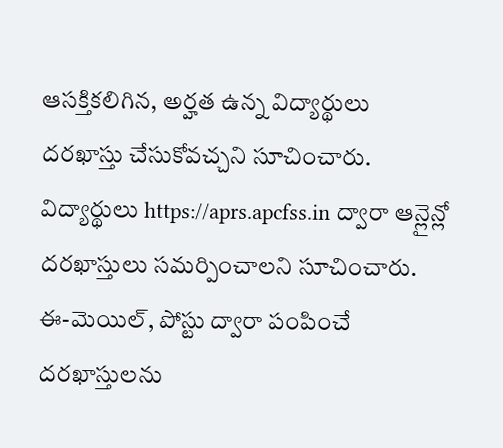ఆసక్తికలిగిన, అర్హత ఉన్న విద్యార్థులు దరఖాస్తు చేసుకోవచ్చని సూచించారు. విద్యార్థులు https://aprs.apcfss.in ద్వారా ఆన్లైన్లో దరఖాస్తులు సమర్పించాలని సూచించారు. ఈ-మెయిల్, పోస్టు ద్వారా పంపించే దరఖాస్తులను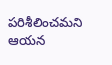పరిశీలించమని ఆయన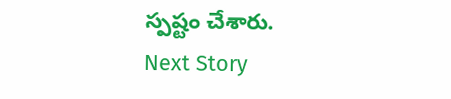స్పష్టం చేశారు.
Next Story